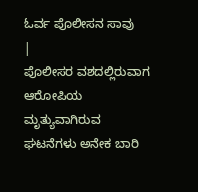ಓರ್ವ ಪೊಲೀಸನ ಸಾವು
|
ಪೊಲೀಸರ ವಶದಲ್ಲಿರುವಾಗ ಆರೋಪಿಯ ಮೃತ್ಯುವಾಗಿರುವ ಘಟನೆಗಳು ಅನೇಕ ಬಾರಿ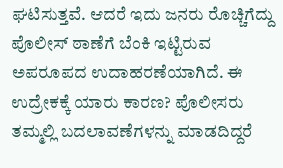ಘಟಿಸುತ್ತವೆ. ಆದರೆ ಇದು ಜನರು ರೊಚ್ಚಿಗೆದ್ದು ಪೊಲೀಸ್ ಠಾಣೆಗೆ ಬೆಂಕಿ ಇಟ್ಟಿರುವ ಅಪರೂಪದ ಉದಾಹರಣೆಯಾಗಿದೆ. ಈ ಉದ್ರೇಕಕ್ಕೆ ಯಾರು ಕಾರಣ? ಪೊಲೀಸರು ತಮ್ಮಲ್ಲಿ ಬದಲಾವಣೆಗಳನ್ನು ಮಾಡದಿದ್ದರೆ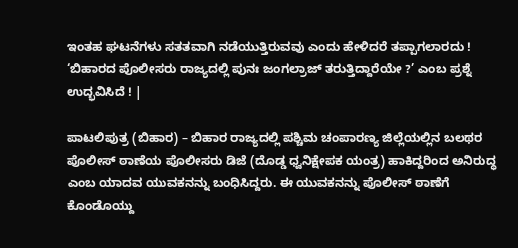ಇಂತಹ ಘಟನೆಗಳು ಸತತವಾಗಿ ನಡೆಯುತ್ತಿರುವವು ಎಂದು ಹೇಳಿದರೆ ತಪ್ಪಾಗಲಾರದು ! ‘ಬಿಹಾರದ ಪೊಲೀಸರು ರಾಜ್ಯದಲ್ಲಿ ಪುನಃ ಜಂಗಲ್ರಾಜ್ ತರುತ್ತಿದ್ದಾರೆಯೇ ?’ ಎಂಬ ಪ್ರಶ್ನೆ ಉದ್ಭವಿಸಿದೆ ! |

ಪಾಟಲಿಪುತ್ರ (ಬಿಹಾರ) – ಬಿಹಾರ ರಾಜ್ಯದಲ್ಲಿ ಪಶ್ಚಿಮ ಚಂಪಾರಣ್ಯ ಜಿಲ್ಲೆಯಲ್ಲಿನ ಬಲಥರ ಪೊಲೀಸ್ ಠಾಣೆಯ ಪೊಲೀಸರು ಡಿಜೆ (ದೊಡ್ಡ ಧ್ವನಿಕ್ಷೇಪಕ ಯಂತ್ರ) ಹಾಕಿದ್ದರಿಂದ ಅನಿರುದ್ಧ ಎಂಬ ಯಾದವ ಯುವಕನನ್ನು ಬಂಧಿಸಿದ್ದರು. ಈ ಯುವಕನನ್ನು ಪೊಲೀಸ್ ಠಾಣೆಗೆ ಕೊಂಡೊಯ್ದು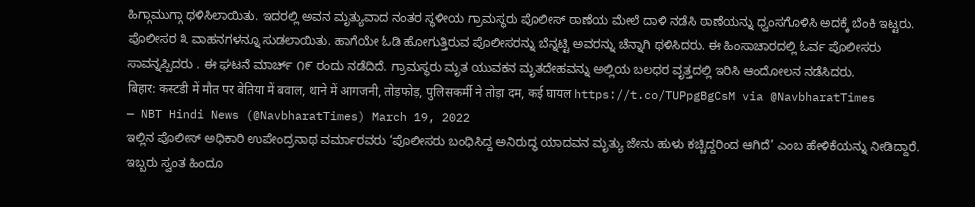ಹಿಗ್ಗಾಮುಗ್ಗಾ ಥಳಿಸಿಲಾಯಿತು. ಇದರಲ್ಲಿ ಅವನ ಮೃತ್ಯುವಾದ ನಂತರ ಸ್ಥಳೀಯ ಗ್ರಾಮಸ್ಥರು ಪೊಲೀಸ್ ಠಾಣೆಯ ಮೇಲೆ ದಾಳಿ ನಡೆಸಿ ಠಾಣೆಯನ್ನು ಧ್ವಂಸಗೊಳಿಸಿ ಅದಕ್ಕೆ ಬೆಂಕಿ ಇಟ್ಟರು. ಪೊಲೀಸರ ೩ ವಾಹನಗಳನ್ನೂ ಸುಡಲಾಯಿತು. ಹಾಗೆಯೇ ಓಡಿ ಹೋಗುತ್ತಿರುವ ಪೊಲೀಸರನ್ನು ಬೆನ್ನಟ್ಟಿ ಅವರನ್ನು ಚೆನ್ನಾಗಿ ಥಳಿಸಿದರು. ಈ ಹಿಂಸಾಚಾರದಲ್ಲಿ ಓರ್ವ ಪೊಲೀಸರು ಸಾವನ್ನಪ್ಪಿದರು . ಈ ಘಟನೆ ಮಾರ್ಚ್ ೧೯ ರಂದು ನಡೆದಿದೆ. ಗ್ರಾಮಸ್ಥರು ಮೃತ ಯುವಕನ ಮೃತದೇಹವನ್ನು ಅಲ್ಲಿಯ ಬಲಧರ ವೃತ್ತದಲ್ಲಿ ಇರಿಸಿ ಆಂದೋಲನ ನಡೆಸಿದರು.
बिहार: कस्टडी में मौत पर बेतिया में बवाल, थाने में आगजनी, तोड़फोड़, पुलिसकर्मी ने तोड़ा दम, कई घायल https://t.co/TUPpgBgCsM via @NavbharatTimes
— NBT Hindi News (@NavbharatTimes) March 19, 2022
ಇಲ್ಲಿನ ಪೊಲೀಸ್ ಅಧಿಕಾರಿ ಉಪೇಂದ್ರನಾಥ ವರ್ಮಾರವರು ‘ಪೊಲೀಸರು ಬಂಧಿಸಿದ್ದ ಅನಿರುದ್ಧ ಯಾದವನ ಮೃತ್ಯು ಜೇನು ಹುಳು ಕಚ್ಚಿದ್ದರಿಂದ ಆಗಿದೆ’ ಎಂಬ ಹೇಳಿಕೆಯನ್ನು ನೀಡಿದ್ದಾರೆ.
ಇಬ್ಬರು ಸ್ವಂತ ಹಿಂದೂ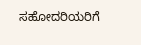ಸಹೋದರಿಯರಿಗೆ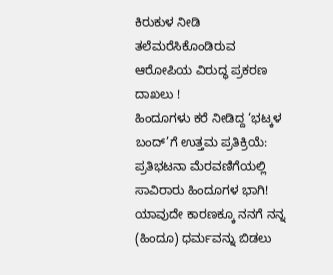ಕಿರುಕುಳ ನೀಡಿ ತಲೆಮರೆಸಿಕೊಂಡಿರುವ ಆರೋಪಿಯ ವಿರುದ್ಧ ಪ್ರಕರಣ ದಾಖಲು !
ಹಿಂದೂಗಳು ಕರೆ ನೀಡಿದ್ದ ‘ಭಟ್ಕಳ ಬಂದ್’ಗೆ ಉತ್ತಮ ಪ್ರತಿಕ್ರಿಯೆ: ಪ್ರತಿಭಟನಾ ಮೆರವಣಿಗೆಯಲ್ಲಿ ಸಾವಿರಾರು ಹಿಂದೂಗಳ ಭಾಗಿ!
ಯಾವುದೇ ಕಾರಣಕ್ಕೂ ನನಗೆ ನನ್ನ (ಹಿಂದೂ) ಧರ್ಮವನ್ನು ಬಿಡಲು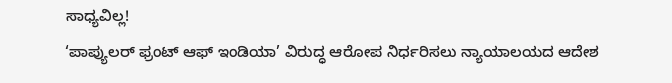ಸಾಧ್ಯವಿಲ್ಲ!
‘ಪಾಪ್ಯುಲರ್ ಫ್ರಂಟ್ ಆಫ್ ಇಂಡಿಯಾ’ ವಿರುದ್ಧ ಆರೋಪ ನಿರ್ಧರಿಸಲು ನ್ಯಾಯಾಲಯದ ಆದೇಶ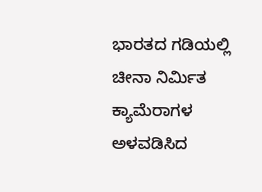ಭಾರತದ ಗಡಿಯಲ್ಲಿ ಚೀನಾ ನಿರ್ಮಿತ ಕ್ಯಾಮೆರಾಗಳ ಅಳವಡಿಸಿದ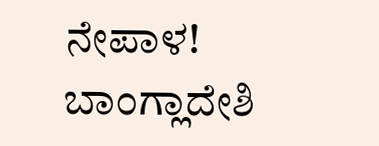ನೇಪಾಳ!
ಬಾಂಗ್ಲಾದೇಶಿ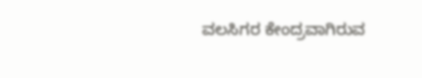ವಲಸಿಗರ ಕೇಂದ್ರವಾಗಿರುವ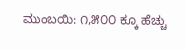ಮುಂಬಯಿ: ೧,೫೦೦ ಕ್ಕೂ ಹೆಚ್ಚು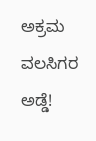ಅಕ್ರಮ ವಲಸಿಗರ ಅಡ್ಡೆ!